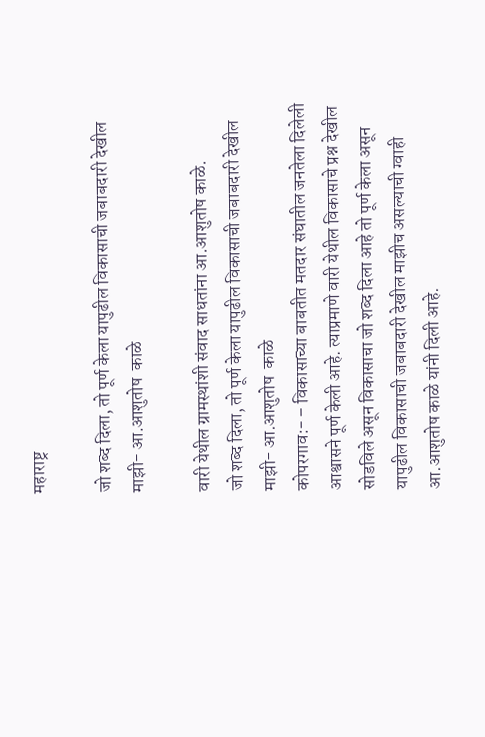महाराष्ट्र

जो शब्द दिला, तो पूर्ण केला यापुढील विकासाची जबाबदारी देखील माझी- आ.आशुतोष  काळे

वारी येथील ग्रामस्थांशी संवाद साधतांना आ.आशुतोष काळे.
जो शब्द दिला, तो पूर्ण केला यापुढील विकासाची जबाबदारी देखील माझी- आ.आशुतोष  काळे
कोपरगाव:- – विकासाच्या बाबतीत मतदार संघातील जनतेला दिलेली आश्वासने पूर्ण केली आहे. त्याप्रमाणे वारी येथील विकासाचे प्रश्न देखील सोडविले असून विकासाचा जो शब्द दिला आहे तो पूर्ण केला असून यापुढील विकासाची जबाबदारी देखील माझीच असल्याची ग्वाही आ.आशुतोष काळे यांनी दिली आहे.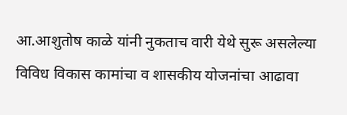आ.आशुतोष काळे यांनी नुकताच वारी येथे सुरू असलेल्या विविध विकास कामांचा व शासकीय योजनांचा आढावा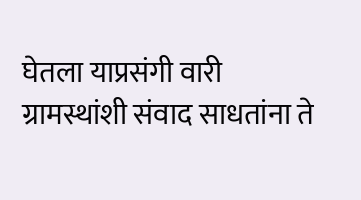घेतला याप्रसंगी वारी ग्रामस्थांशी संवाद साधतांना ते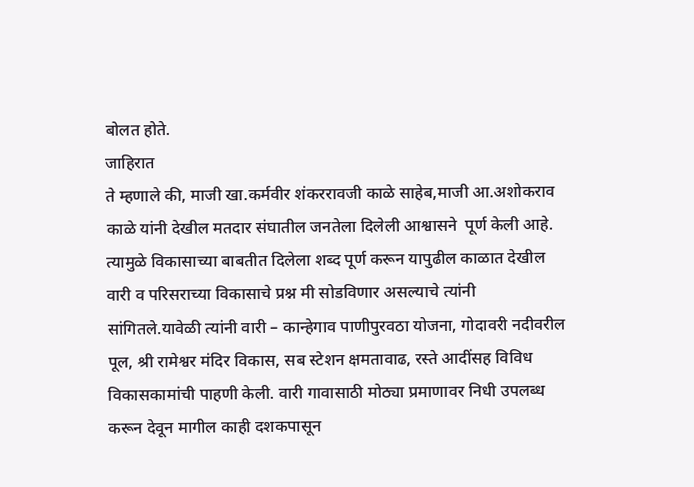बोलत होते.
जाहिरात
ते म्हणाले की, माजी खा.कर्मवीर शंकररावजी काळे साहेब,माजी आ.अशोकराव काळे यांनी देखील मतदार संघातील जनतेला दिलेली आश्वासने  पूर्ण केली आहे. त्यामुळे विकासाच्या बाबतीत दिलेला शब्द पूर्ण करून यापुढील काळात देखील वारी व परिसराच्या विकासाचे प्रश्न मी सोडविणार असल्याचे त्यांनी सांगितले.यावेळी त्यांनी वारी – कान्हेगाव पाणीपुरवठा योजना, गोदावरी नदीवरील पूल, श्री रामेश्वर मंदिर विकास, सब स्टेशन क्षमतावाढ, रस्ते आदींसह विविध विकासकामांची पाहणी केली. वारी गावासाठी मोठ्या प्रमाणावर निधी उपलब्ध करून देवून मागील काही दशकपासून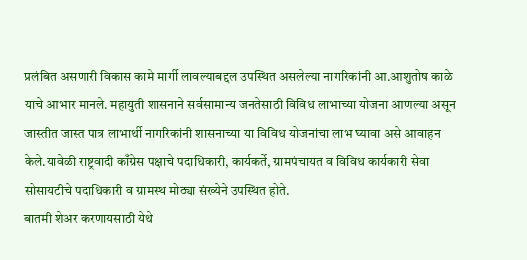प्रलंबित असणारी विकास कामे मार्गी लावल्याबद्दल उपस्थित असलेल्या नागरिकांनी आ.आशुतोष काळे याचे आभार मानले. महायुती शासनाने सर्वसामान्य जनतेसाठी विविध लाभाच्या योजना आणल्या असून जास्तीत जास्त पात्र लाभार्थी नागरिकांनी शासनाच्या या विविध योजनांचा लाभ घ्यावा असे आवाहन केले.यावेळी राष्ट्रवादी काँग्रेस पक्षाचे पदाधिकारी, कार्यकर्ते, ग्रामपंचायत व विविध कार्यकारी सेवा सोसायटीचे पदाधिकारी व ग्रामस्थ मोठ्या संख्येने उपस्थित होते.
बातमी शेअर करणायसाठी येथे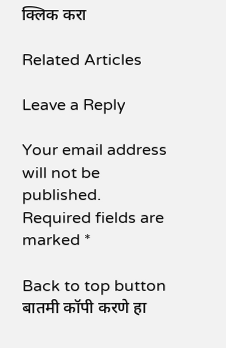क्लिक करा

Related Articles

Leave a Reply

Your email address will not be published. Required fields are marked *

Back to top button
बातमी कॉपी करणे हा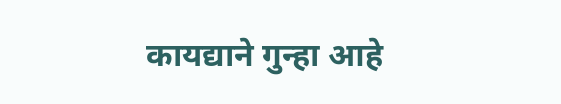कायद्याने गुन्हा आहे